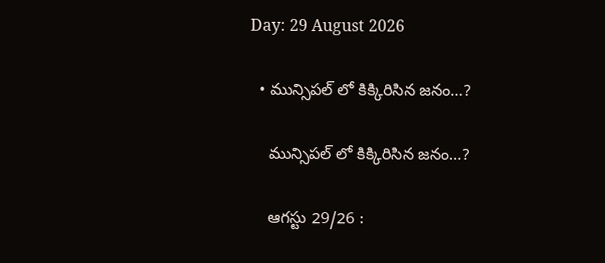Day: 29 August 2026

  • మున్సిపల్ లో కిక్కిరిసిన జనం…?

    మున్సిపల్ లో కిక్కిరిసిన జనం…?

    ఆగస్టు 29/26 :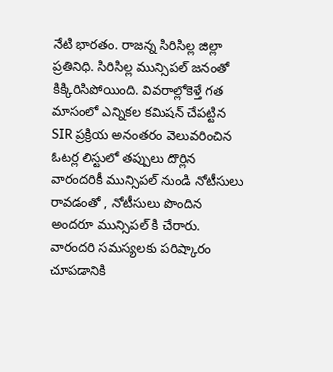నేటి భారతం. రాజన్న సిరిసిల్ల జిల్లా ప్రతినిధి. సిరిసిల్ల మున్సిపల్ జనంతో కిక్కిరిసిపోయింది. వివరాల్లోకెళ్తే గత మాసంలో ఎన్నికల కమిషన్ చేపట్టిన SIR ప్రక్రియ అనంతరం వెలువరించిన ఓటర్ల లిస్టులో తప్పులు దొర్లిన వారందరికీ మున్సిపల్ నుండి నోటీసులు రావడంతో , నోటీసులు పొందిన అందరూ మున్సిపల్ కి చేరారు. వారందరి సమస్యలకు పరిష్కారం చూపడానికి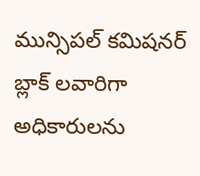మున్సిపల్ కమిషనర్ బ్లాక్ లవారిగా అధికారులను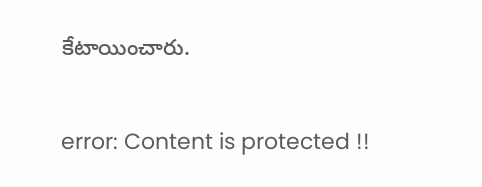కేటాయించారు.

error: Content is protected !!